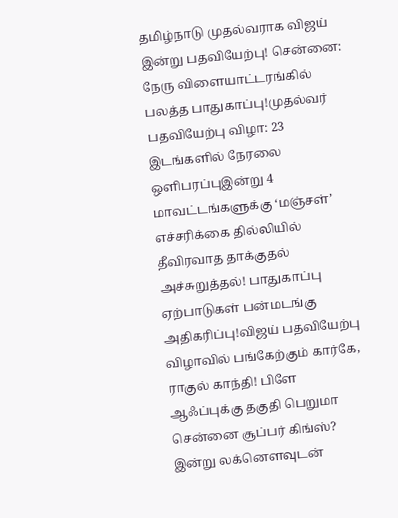தமிழ்நாடு முதல்வராக விஜய் இன்று பதவியேற்பு! சென்னை: நேரு விளையாட்டரங்கில் பலத்த பாதுகாப்பு!முதல்வர் பதவியேற்பு விழா: 23 இடங்களில் நேரலை ஒளிபரப்புஇன்று 4 மாவட்டங்களுக்கு ‘மஞ்சள்’ எச்சரிக்கை தில்லியில் தீவிரவாத தாக்குதல் அச்சுறுத்தல்! பாதுகாப்பு ஏற்பாடுகள் பன்மடங்கு அதிகரிப்பு!விஜய் பதவியேற்பு விழாவில் பங்கேற்கும் கார்கே, ராகுல் காந்தி! பிளே ஆஃப்புக்கு தகுதி பெறுமா சென்னை சூப்பர் கிங்ஸ்? இன்று லக்னௌவுடன்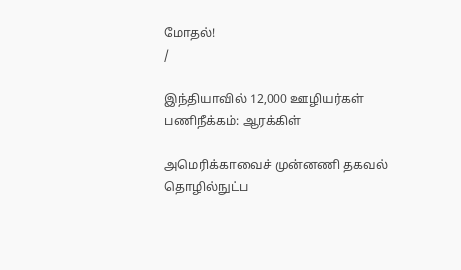மோதல்!
/

இந்தியாவில் 12,000 ஊழியர்கள் பணிநீக்கம்: ஆரக்கிள்

அமெரிக்காவைச் முன்னணி தகவல் தொழில்நுட்ப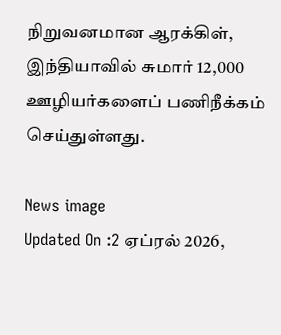நிறுவனமான ஆரக்கிள், இந்தியாவில் சுமார் 12,000 ஊழியர்களைப் பணிநீக்கம் செய்துள்ளது.

News image
Updated On :2 ஏப்ரல் 2026,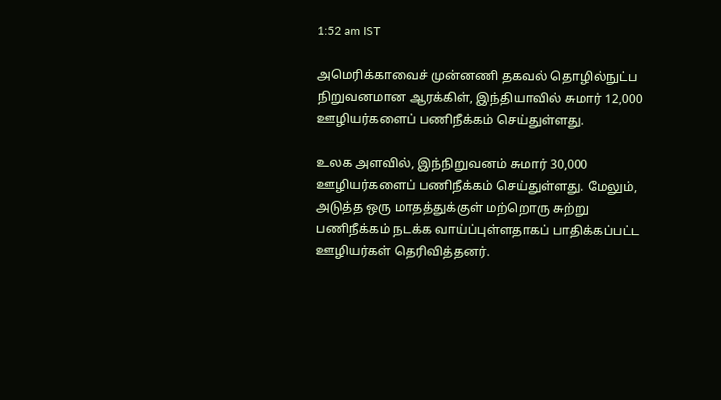1:52 am IST

அமெரிக்காவைச் முன்னணி தகவல் தொழில்நுட்ப நிறுவனமான ஆரக்கிள், இந்தியாவில் சுமார் 12,000 ஊழியர்களைப் பணிநீக்கம் செய்துள்ளது.

உலக அளவில், இந்நிறுவனம் சுமார் 30,000 ஊழியர்களைப் பணிநீக்கம் செய்துள்ளது. மேலும், அடுத்த ஒரு மாதத்துக்குள் மற்றொரு சுற்று பணிநீக்கம் நடக்க வாய்ப்புள்ளதாகப் பாதிக்கப்பட்ட ஊழியர்கள் தெரிவித்தனர்.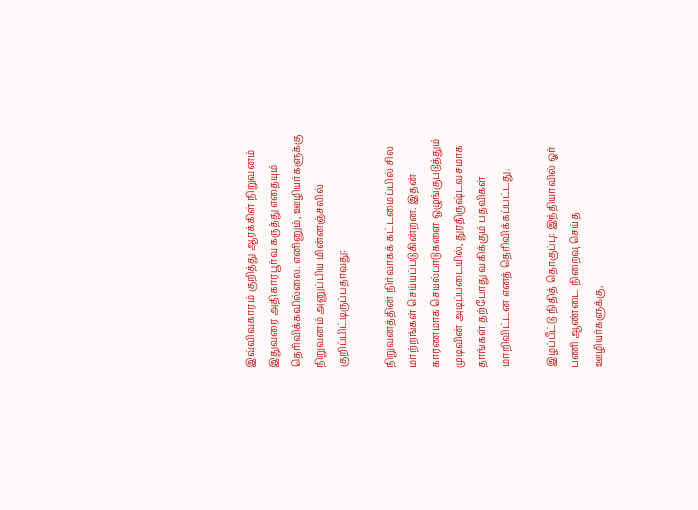இவ்விவகாரம் குறித்து ஆரக்கிள் நிறுவனம் இதுவரை அதிகாரபூர்வ கருத்து எதையும் தெரிவிக்கவில்லை. எனினும், ஊழியர்களுக்கு நிறுவனம் அனுப்பிய மின்னஞ்சலில் குறிப்பிட்டிருப்பதாவது:

நிறுவனத்தின் நிர்வாகக் கட்டமைப்பில் சில மாற்றங்கள் செய்யப்படுகின்றன. இதன் காரணமாக செயல்பாடுகளை ஒழுங்குபடுத்தும் முடிவின் அடிப்படையில், துரதிருஷ்டவசமாக தாங்கள் தற்போது வகிக்கும் பதவிகள் மாறிவிட்டன எனத் தெரிவிக்கப்பட்டது.

இழப்பீட்டு நிதித் தொகுப்பு: இந்தியாவில் ஓர் பணி ஆண்டை நிறைவு செய்த ஊழியர்களுக்கு,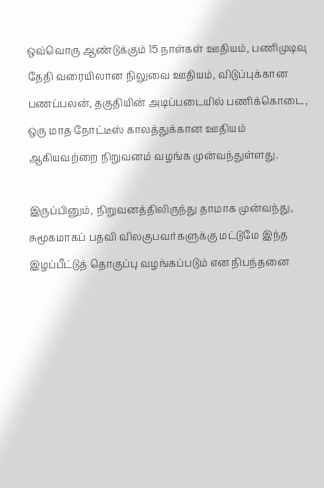ஒவ்வொரு ஆண்டுக்கும் 15 நாள்கள் ஊதியம், பணிமுடிவு தேதி வரையிலான நிலுவை ஊதியம், விடுப்புக்கான பணப்பலன், தகுதியின் அடிப்படையில் பணிக்கொடை, ஒரு மாத நோட்டீஸ் காலத்துக்கான ஊதியம் ஆகியவற்றை நிறுவனம் வழங்க முன்வந்துள்ளது.

இருப்பினும், நிறுவனத்திலிருந்து தாமாக முன்வந்து, சுமூகமாகப் பதவி விலகுபவர்களுக்கு மட்டுமே இந்த இழப்பீட்டுத் தொகுப்பு வழங்கப்படும் என நிபந்தனை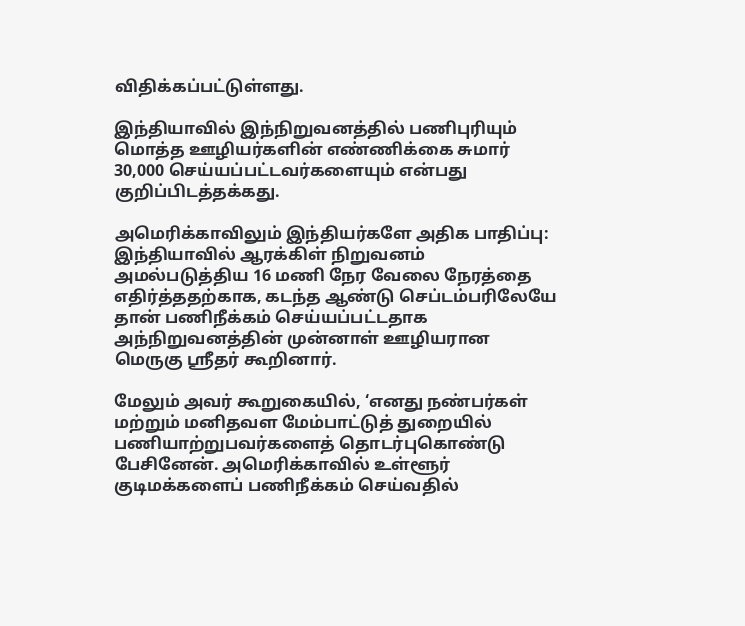விதிக்கப்பட்டுள்ளது.

இந்தியாவில் இந்நிறுவனத்தில் பணிபுரியும் மொத்த ஊழியர்களின் எண்ணிக்கை சுமார் 30,000 செய்யப்பட்டவர்களையும் என்பது குறிப்பிடத்தக்கது.

அமெரிக்காவிலும் இந்தியர்களே அதிக பாதிப்பு: இந்தியாவில் ஆரக்கிள் நிறுவனம் அமல்படுத்திய 16 மணி நேர வேலை நேரத்தை எதிர்த்ததற்காக, கடந்த ஆண்டு செப்டம்பரிலேயே தான் பணிநீக்கம் செய்யப்பட்டதாக அந்நிறுவனத்தின் முன்னாள் ஊழியரான மெருகு ஸ்ரீதர் கூறினார்.

மேலும் அவர் கூறுகையில், ‘எனது நண்பர்கள் மற்றும் மனிதவள மேம்பாட்டுத் துறையில் பணியாற்றுபவர்களைத் தொடர்புகொண்டு பேசினேன். அமெரிக்காவில் உள்ளூர் குடிமக்களைப் பணிநீக்கம் செய்வதில்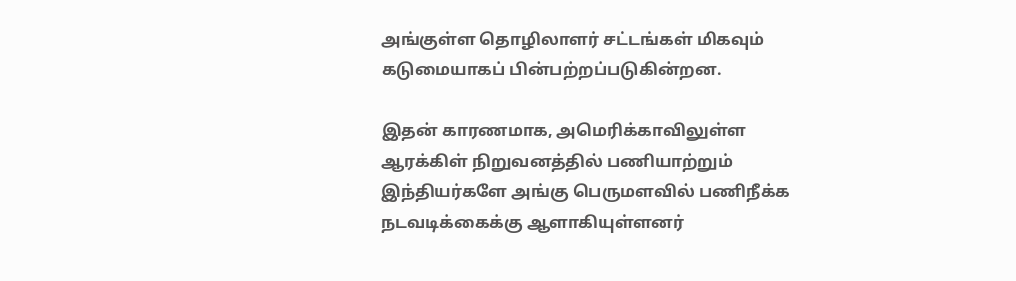அங்குள்ள தொழிலாளர் சட்டங்கள் மிகவும் கடுமையாகப் பின்பற்றப்படுகின்றன.

இதன் காரணமாக, அமெரிக்காவிலுள்ள ஆரக்கிள் நிறுவனத்தில் பணியாற்றும் இந்தியர்களே அங்கு பெருமளவில் பணிநீக்க நடவடிக்கைக்கு ஆளாகியுள்ளனர்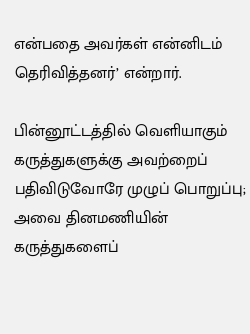என்பதை அவர்கள் என்னிடம் தெரிவித்தனர்’ என்றார்.

பின்னூட்டத்தில் வெளியாகும் கருத்துகளுக்கு அவற்றைப் பதிவிடுவோரே முழுப் பொறுப்பு; அவை தினமணியின் கருத்துகளைப்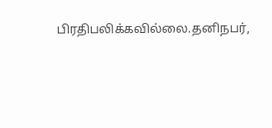பிரதிபலிக்கவில்லை.தனிநபர்,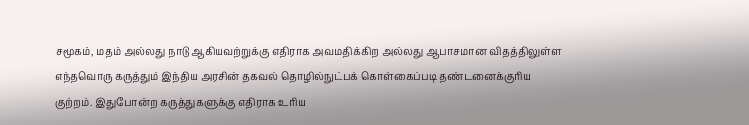சமூகம், மதம் அல்லது நாடு ஆகியவற்றுக்கு எதிராக அவமதிக்கிற அல்லது ஆபாசமான விதத்திலுள்ள எந்தவொரு கருத்தும் இந்திய அரசின் தகவல் தொழில்நுட்பக் கொள்கைப்படி தண்டனைக்குரிய குற்றம். இதுபோன்ற கருத்துகளுக்கு எதிராக உரிய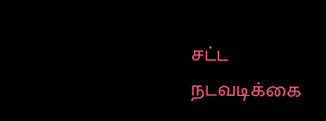சட்ட நடவடிக்கை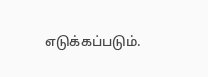எடுக்கப்படும்.